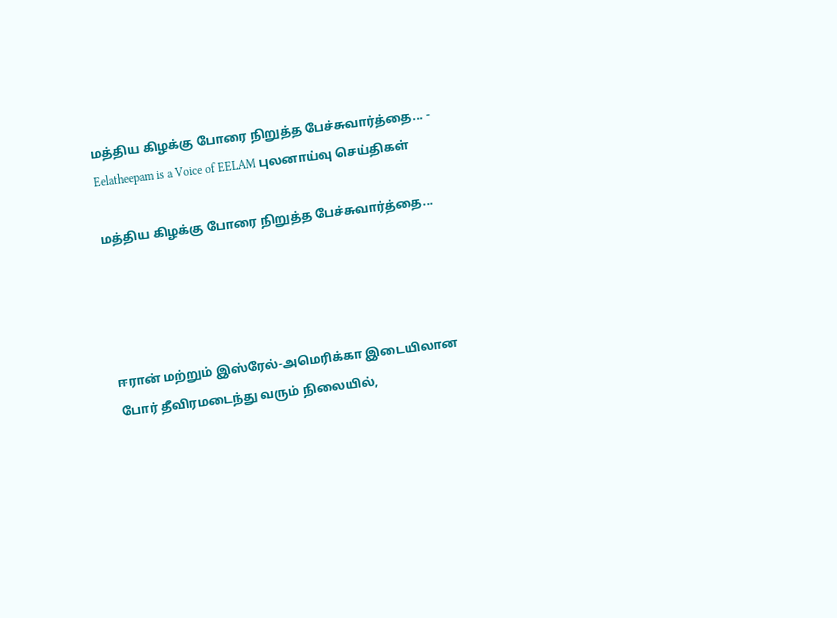மத்திய கிழக்கு போரை நிறுத்த பேச்சுவார்த்தை... - Eelatheepam is a Voice of EELAM புலனாய்வு செய்திகள்

மத்திய கிழக்கு போரை நிறுத்த பேச்சுவார்த்தை...




ஈரான் மற்றும் இஸ்ரேல்-அமெரிக்கா இடையிலான போர் தீவிரமடைந்து வரும் நிலையில்,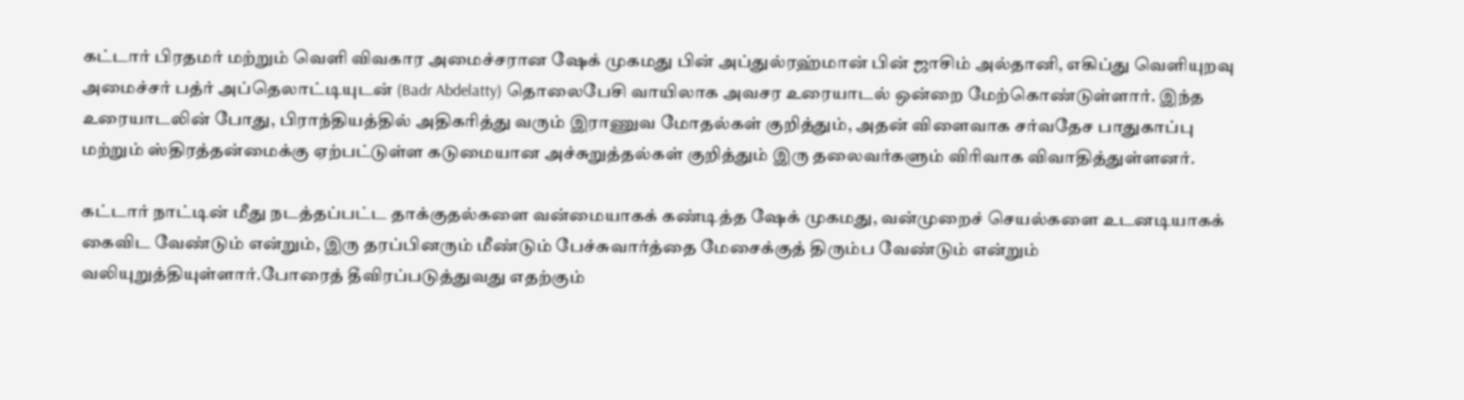கட்டார் பிரதமர் மற்றும் வெளி விவகார அமைச்சரான ஷேக் முகமது பின் அப்துல்ரஹ்மான் பின் ஜாசிம் அல்தானி, எகிப்து வெளியுறவு அமைச்சர் பத்ர் அப்தெலாட்டியுடன் (Badr Abdelatty) தொலைபேசி வாயிலாக அவசர உரையாடல் ஒன்றை மேற்கொண்டுள்ளார். இந்த உரையாடலின் போது, பிராந்தியத்தில் அதிகரித்து வரும் இராணுவ மோதல்கள் குறித்தும், அதன் விளைவாக சர்வதேச பாதுகாப்பு மற்றும் ஸ்திரத்தன்மைக்கு ஏற்பட்டுள்ள கடுமையான அச்சுறுத்தல்கள் குறித்தும் இரு தலைவர்களும் விரிவாக விவாதித்துள்ளனர்.

கட்டார் நாட்டின் மீது நடத்தப்பட்ட தாக்குதல்களை வன்மையாகக் கண்டித்த ஷேக் முகமது, வன்முறைச் செயல்களை உடனடியாகக் கைவிட வேண்டும் என்றும், இரு தரப்பினரும் மீண்டும் பேச்சுவார்த்தை மேசைக்குத் திரும்ப வேண்டும் என்றும் வலியுறுத்தியுள்ளார்.போரைத் தீவிரப்படுத்துவது எதற்கும்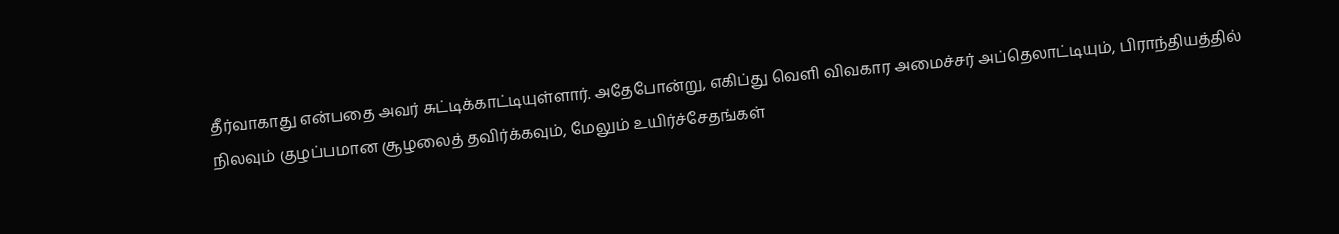தீர்வாகாது என்பதை அவர் சுட்டிக்காட்டியுள்ளார். அதேபோன்று, எகிப்து வெளி விவகார அமைச்சர் அப்தெலாட்டியும், பிராந்தியத்தில் நிலவும் குழப்பமான சூழலைத் தவிர்க்கவும், மேலும் உயிர்ச்சேதங்கள்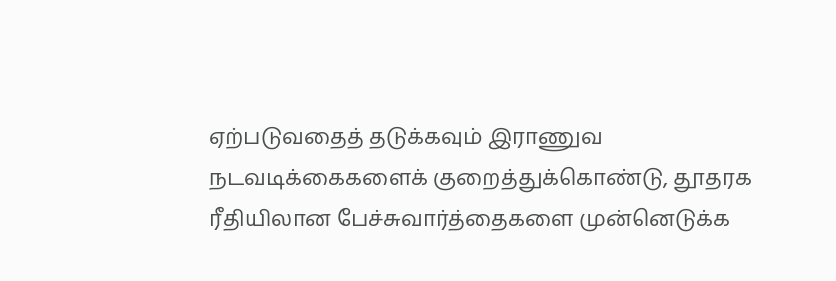ஏற்படுவதைத் தடுக்கவும் இராணுவ நடவடிக்கைகளைக் குறைத்துக்கொண்டு, தூதரக ரீதியிலான பேச்சுவார்த்தைகளை முன்னெடுக்க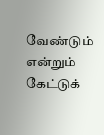வேண்டும் என்றும் கேட்டுக்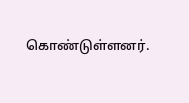கொண்டுள்ளனர்.